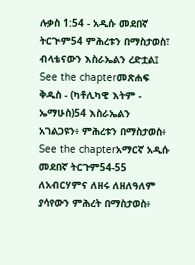ሉቃስ 1:54 - አዲሱ መደበኛ ትርጒም54 ምሕረቱን በማስታወስ፣ ብላቴናውን እስራኤልን ረድቷል፤ See the chapterመጽሐፍ ቅዱስ - (ካቶሊካዊ እትም - ኤማሁስ)54 እስራኤልን አገልጋዩን፥ ምሕረቱን በማስታወስ፥ See the chapterአማርኛ አዲሱ መደበኛ ትርጉም54-55 ለአብርሃምና ለዘሩ ለዘለዓለም ያሳየውን ምሕረት በማስታወስ፥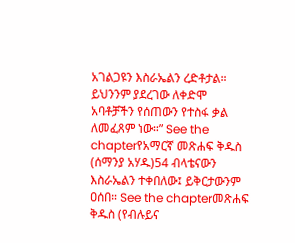አገልጋዩን እስራኤልን ረድቶታል። ይህንንም ያደረገው ለቀድሞ አባቶቻችን የሰጠውን የተስፋ ቃል ለመፈጸም ነው።” See the chapterየአማርኛ መጽሐፍ ቅዱስ (ሰማንያ አሃዱ)54 ብላቴናውን እስራኤልን ተቀበለው፤ ይቅርታውንም ዐሰበ። See the chapterመጽሐፍ ቅዱስ (የብሉይና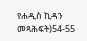የሐዲስ ኪዳን መጻሕፍት)54-55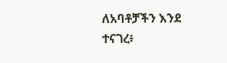ለአባቶቻችን እንደ ተናገረ፥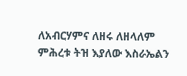ለአብርሃምና ለዘሩ ለዘላለም ምሕረቱ ትዝ እያለው እስራኤልን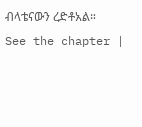ብላቴናውን ረድቶአል። See the chapter |